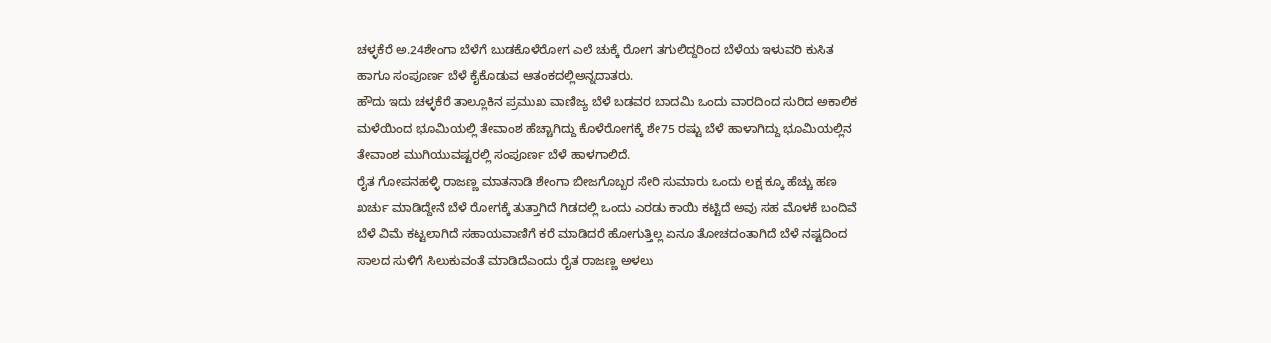ಚಳ್ಳಕೆರೆ ಅ.24ಶೇಂಗಾ ಬೆಳೆಗೆ ಬುಡಕೊಳೆರೋಗ ಎಲೆ ಚುಕ್ಕೆ ರೋಗ ತಗುಲಿದ್ದರಿಂದ ಬೆಳೆಯ ಇಳುವರಿ ಕುಸಿತ ಹಾಗೂ ಸಂಪೂರ್ಣ ಬೆಳೆ ಕೈಕೊಡುವ ಆತಂಕದಲ್ಲಿಅನ್ನದಾತರು.
ಹೌದು ಇದು ಚಳ್ಳಕೆರೆ ತಾಲ್ಲೂಕಿನ ಪ್ರಮುಖ ವಾಣಿಜ್ಯ ಬೆಳೆ ಬಡವರ ಬಾದಮಿ ಒಂದು ವಾರದಿಂದ ಸುರಿದ ಅಕಾಲಿಕ ಮಳೆಯಿಂದ ಭೂಮಿಯಲ್ಲಿ ತೇವಾಂಶ ಹೆಚ್ಚಾಗಿದ್ದು ಕೊಳೆರೋಗಕ್ಕೆ ಶೇ75 ರಷ್ಟು ಬೆಳೆ ಹಾಳಾಗಿದ್ದು ಭೂಮಿಯಲ್ಲಿನ ತೇವಾಂಶ ಮುಗಿಯುವಷ್ಟರಲ್ಲಿ ಸಂಪೂರ್ಣ ಬೆಳೆ ಹಾಳಗಾಲಿದೆ.
ರೈತ ಗೋಪನಹಳ್ಳಿ ರಾಜಣ್ಣ ಮಾತನಾಡಿ ಶೇಂಗಾ ಬೀಜಗೊಬ್ಬರ ಸೇರಿ ಸುಮಾರು ಒಂದು ಲಕ್ಷ ಕ್ಕೂ ಹೆಚ್ಚು ಹಣ ಖರ್ಚು ಮಾಡಿದ್ದೇನೆ ಬೆಳೆ ರೋಗಕ್ಕೆ ತುತ್ತಾಗಿದೆ ಗಿಡದಲ್ಲಿ ಒಂದು ಎರಡು ಕಾಯಿ ಕಟ್ಟಿದೆ ಅವು ಸಹ ಮೊಳಕೆ ಬಂದಿವೆ ಬೆಳೆ ವಿಮೆ ಕಟ್ಟಲಾಗಿದೆ ಸಹಾಯವಾಣಿಗೆ ಕರೆ ಮಾಡಿದರೆ ಹೋಗುತ್ತಿಲ್ಲ ಏನೂ ತೋಚದಂತಾಗಿದೆ ಬೆಳೆ ನಷ್ಟದಿಂದ ಸಾಲದ ಸುಳಿಗೆ ಸಿಲುಕುವಂತೆ ಮಾಡಿದೆಎಂದು ರೈತ ರಾಜಣ್ಣ ಅಳಲು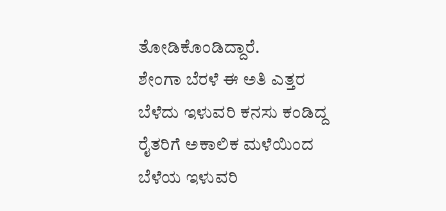ತೋಡಿಕೊಂಡಿದ್ದಾರೆ.
ಶೇಂಗಾ ಬೆರಳೆ ಈ ಅತಿ ಎತ್ತರ ಬೆಳೆದು ಇಳುವರಿ ಕನಸು ಕಂಡಿದ್ದ ರೈತರಿಗೆ ಅಕಾಲಿಕ ಮಳೆಯಿಂದ ಬೆಳೆಯ ಇಳುವರಿ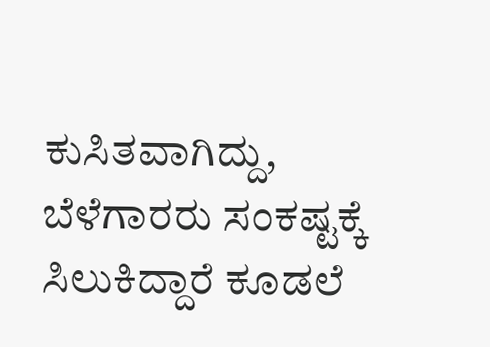ಕುಸಿತವಾಗಿದ್ದು, ಬೆಳೆಗಾರರು ಸಂಕಷ್ಟಕ್ಕೆ ಸಿಲುಕಿದ್ದಾರೆ ಕೂಡಲೆ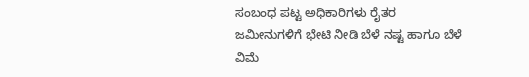ಸಂಬಂಧ ಪಟ್ಟ ಅಧಿಕಾರಿಗಳು ರೈತರ ಜಮೀನುಗಳಿಗೆ ಭೇಟಿ ನೀಡಿ ಬೆಳೆ ನಷ್ಟ ಹಾಗೂ ಬೆಳೆ ವಿಮೆ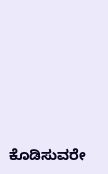ಕೊಡಿಸುವರೇ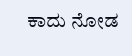ಕಾದು ನೋಡ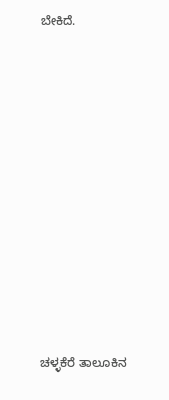ಬೇಕಿದೆ.














ಚಳ್ಳಕೆರೆ ತಾಲೂಕಿನ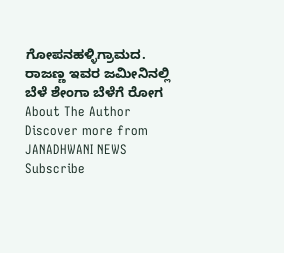ಗೋಪನಹಳ್ಳಿಗ್ರಾಮದ. ರಾಜಣ್ಣ ಇವರ ಜಮೀನಿನಲ್ಲಿ ಬೆಳೆ ಶೇಂಗಾ ಬೆಳೆಗೆ ರೋಗ
About The Author
Discover more from JANADHWANI NEWS
Subscribe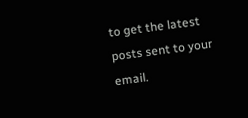to get the latest posts sent to your email.